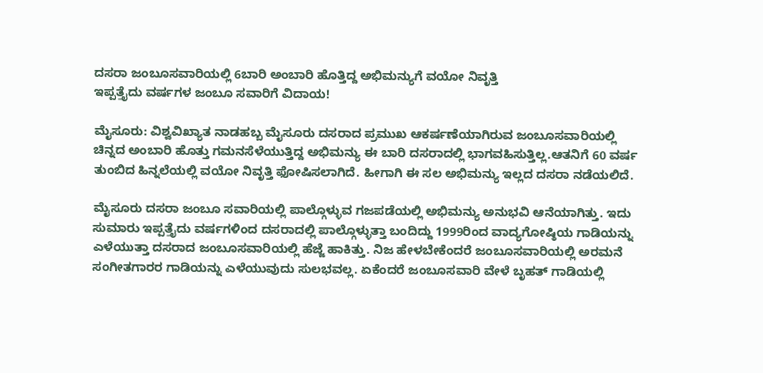ದಸರಾ ಜಂಬೂಸವಾರಿಯಲ್ಲಿ 6ಬಾರಿ ಅಂಬಾರಿ ಹೊತ್ತಿದ್ದ ಅಭಿಮನ್ಯುಗೆ ವಯೋ ನಿವೃತ್ತಿ
ಇಪ್ಪತ್ತೈದು ವರ್ಷಗಳ ಜಂಬೂ ಸವಾರಿಗೆ ವಿದಾಯ!

ಮೈಸೂರು: ವಿಶ್ವವಿಖ್ಯಾತ ನಾಡಹಬ್ಬ ಮೈಸೂರು ದಸರಾದ ಪ್ರಮುಖ ಆಕರ್ಷಣೆಯಾಗಿರುವ ಜಂಬೂಸವಾರಿಯಲ್ಲಿ ಚಿನ್ನದ ಅಂಬಾರಿ ಹೊತ್ತು ಗಮನಸೆಳೆಯುತ್ತಿದ್ದ ಅಭಿಮನ್ಯು ಈ ಬಾರಿ ದಸರಾದಲ್ಲಿ ಭಾಗವಹಿಸುತ್ತಿಲ್ಲ.ಆತನಿಗೆ 60 ವರ್ಷ ತುಂಬಿದ ಹಿನ್ನಲೆಯಲ್ಲಿ ವಯೋ ನಿವೃತ್ತಿ ಫೋಷಿಸಲಾಗಿದೆ. ಹೀಗಾಗಿ ಈ ಸಲ ಅಭಿಮನ್ಯು ಇಲ್ಲದ ದಸರಾ ನಡೆಯಲಿದೆ.

ಮೈಸೂರು ದಸರಾ ಜಂಬೂ ಸವಾರಿಯಲ್ಲಿ ಪಾಲ್ಗೊಳ್ಳುವ ಗಜಪಡೆಯಲ್ಲಿ ಅಭಿಮನ್ಯು ಅನುಭವಿ ಆನೆಯಾಗಿತ್ತು. ಇದು ಸುಮಾರು ಇಪ್ಪತ್ತೈದು ವರ್ಷಗಳಿಂದ ದಸರಾದಲ್ಲಿ ಪಾಲ್ಗೊಳ್ಳುತ್ತಾ ಬಂದಿದ್ದು 1999ರಿಂದ ವಾದ್ಯಗೋಷ್ಠಿಯ ಗಾಡಿಯನ್ನು ಎಳೆಯುತ್ತಾ ದಸರಾದ ಜಂಬೂಸವಾರಿಯಲ್ಲಿ ಹೆಜ್ಜೆ ಹಾಕಿತ್ತು. ನಿಜ ಹೇಳಬೇಕೆಂದರೆ ಜಂಬೂಸವಾರಿಯಲ್ಲಿ ಅರಮನೆ ಸಂಗೀತಗಾರರ ಗಾಡಿಯನ್ನು ಎಳೆಯುವುದು ಸುಲಭವಲ್ಲ. ಏಕೆಂದರೆ ಜಂಬೂಸವಾರಿ ವೇಳೆ ಬೃಹತ್ ಗಾಡಿಯಲ್ಲಿ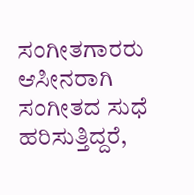ಸಂಗೀತಗಾರರು ಆಸೀನರಾಗಿ ಸಂಗೀತದ ಸುಧೆ ಹರಿಸುತ್ತಿದ್ದರೆ,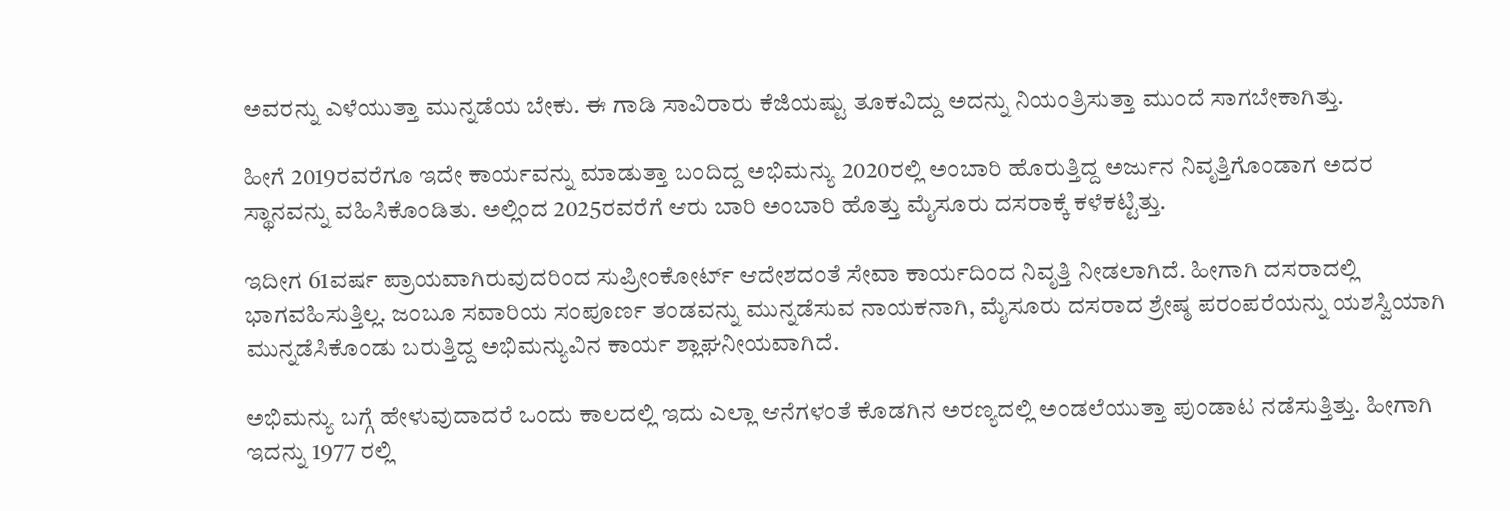ಅವರನ್ನು ಎಳೆಯುತ್ತಾ ಮುನ್ನಡೆಯ ಬೇಕು. ಈ ಗಾಡಿ ಸಾವಿರಾರು ಕೆಜಿಯಷ್ಟು ತೂಕವಿದ್ದು ಅದನ್ನು ನಿಯಂತ್ರಿಸುತ್ತಾ ಮುಂದೆ ಸಾಗಬೇಕಾಗಿತ್ತು.

ಹೀಗೆ 2019ರವರೆಗೂ ಇದೇ ಕಾರ್ಯವನ್ನು ಮಾಡುತ್ತಾ ಬಂದಿದ್ದ ಅಭಿಮನ್ಯು 2020ರಲ್ಲಿ ಅಂಬಾರಿ ಹೊರುತ್ತಿದ್ದ ಅರ್ಜುನ ನಿವೃತ್ತಿಗೊಂಡಾಗ ಅದರ ಸ್ಥಾನವನ್ನು ವಹಿಸಿಕೊಂಡಿತು. ಅಲ್ಲಿಂದ 2025ರವರೆಗೆ ಆರು ಬಾರಿ ಅಂಬಾರಿ ಹೊತ್ತು ಮೈಸೂರು ದಸರಾಕ್ಕೆ ಕಳೆಕಟ್ಟಿತ್ತು.

ಇದೀಗ 61ವರ್ಷ ಪ್ರಾಯವಾಗಿರುವುದರಿಂದ ಸುಪ್ರೀಂಕೋರ್ಟ್ ಆದೇಶದಂತೆ ಸೇವಾ ಕಾರ್ಯದಿಂದ ನಿವೃತ್ತಿ ನೀಡಲಾಗಿದೆ. ಹೀಗಾಗಿ ದಸರಾದಲ್ಲಿ ಭಾಗವಹಿಸುತ್ತಿಲ್ಲ. ಜಂಬೂ ಸವಾರಿಯ ಸಂಪೂರ್ಣ ತಂಡವನ್ನು ಮುನ್ನಡೆಸುವ ನಾಯಕನಾಗಿ, ಮೈಸೂರು ದಸರಾದ ಶ್ರೇಷ್ಠ ಪರಂಪರೆಯನ್ನು ಯಶಸ್ವಿಯಾಗಿ ಮುನ್ನಡೆಸಿಕೊಂಡು ಬರುತ್ತಿದ್ದ ಅಭಿಮನ್ಯುವಿನ ಕಾರ್ಯ ಶ್ಲಾಘನೀಯವಾಗಿದೆ.

ಅಭಿಮನ್ಯು ಬಗ್ಗೆ ಹೇಳುವುದಾದರೆ ಒಂದು ಕಾಲದಲ್ಲಿ ಇದು ಎಲ್ಲಾ ಆನೆಗಳಂತೆ ಕೊಡಗಿನ ಅರಣ್ಯದಲ್ಲಿ ಅಂಡಲೆಯುತ್ತಾ ಪುಂಡಾಟ ನಡೆಸುತ್ತಿತ್ತು. ಹೀಗಾಗಿ ಇದನ್ನು 1977 ರಲ್ಲಿ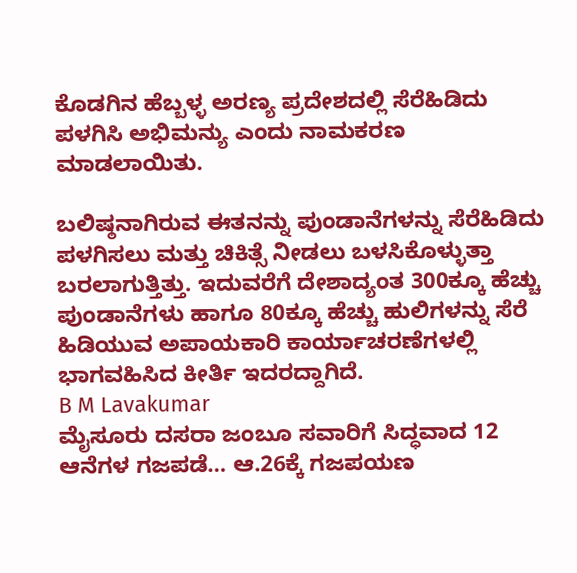ಕೊಡಗಿನ ಹೆಬ್ಬಳ್ಳ ಅರಣ್ಯ ಪ್ರದೇಶದಲ್ಲಿ ಸೆರೆಹಿಡಿದು ಪಳಗಿಸಿ ಅಭಿಮನ್ಯು ಎಂದು ನಾಮಕರಣ ಮಾಡಲಾಯಿತು.

ಬಲಿಷ್ಠನಾಗಿರುವ ಈತನನ್ನು ಪುಂಡಾನೆಗಳನ್ನು ಸೆರೆಹಿಡಿದು ಪಳಗಿಸಲು ಮತ್ತು ಚಿಕಿತ್ಸೆ ನೀಡಲು ಬಳಸಿಕೊಳ್ಳುತ್ತಾ ಬರಲಾಗುತ್ತಿತ್ತು. ಇದುವರೆಗೆ ದೇಶಾದ್ಯಂತ 300ಕ್ಕೂ ಹೆಚ್ಚು ಪುಂಡಾನೆಗಳು ಹಾಗೂ 80ಕ್ಕೂ ಹೆಚ್ಚು ಹುಲಿಗಳನ್ನು ಸೆರೆ ಹಿಡಿಯುವ ಅಪಾಯಕಾರಿ ಕಾರ್ಯಾಚರಣೆಗಳಲ್ಲಿ ಭಾಗವಹಿಸಿದ ಕೀರ್ತಿ ಇದರದ್ದಾಗಿದೆ.
B M Lavakumar
ಮೈಸೂರು ದಸರಾ ಜಂಬೂ ಸವಾರಿಗೆ ಸಿದ್ಧವಾದ 12 ಆನೆಗಳ ಗಜಪಡೆ… ಆ.26ಕ್ಕೆ ಗಜಪಯಣ